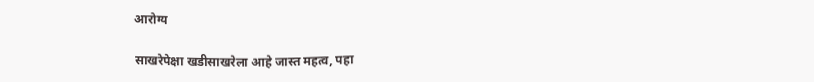आरोग्य

साखरेपेक्षा खडीसाखरेला आहे जास्त महत्व, पहा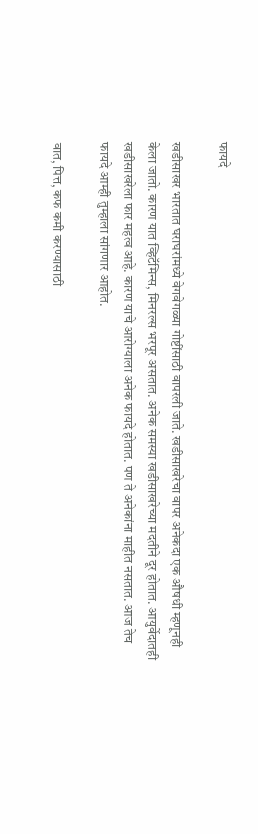फायदे

खडीसाखर भारतात घराघरांमध्ये वेगवेगळ्या गोष्टींसाठी वापरली जाते. खडीसाखरेचा वापर अनेकदा एक औषधी म्हणूनही केला जातो. कारण यात व्हिटॅमिन्स, मिनरल्स भरपूर असतात. अनेक समस्या खडीसाखरेच्या मदतीने दूर होतात. आयुर्वेदातही खडीसाखरेला फार महत्व आहे. कारण याचे आरोग्याला अनेक फायदे होतात. पण ते अनेकांना माहीत नसतात. आज तेच फायदे आम्ही तुम्हाला सांगणार आहोत.

वात, पित्त, कफ कमी करण्यासाठी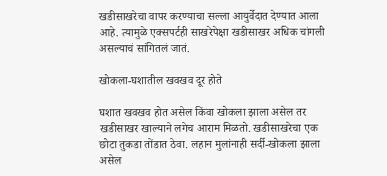खडीसाखरेचा वापर करण्याचा सल्ला आयुर्वेदात देण्यात आला आहे. त्यामुळे एक्सपर्टही साखरेपेक्षा खडीसाखर अधिक चांगली असल्याचं सांगितलं जातं.

खोकला-घशातील खवखव दूर होते

घशात खवखव होत असेल किंवा खोकला झाला असेल तर खडीसाखर खाल्याने लगेच आराम मिळतो. खडीसाखरेचा एक छोटा तुकडा तोंडात ठेवा. लहान मुलांनाही सर्दी-खोकला झाला असेल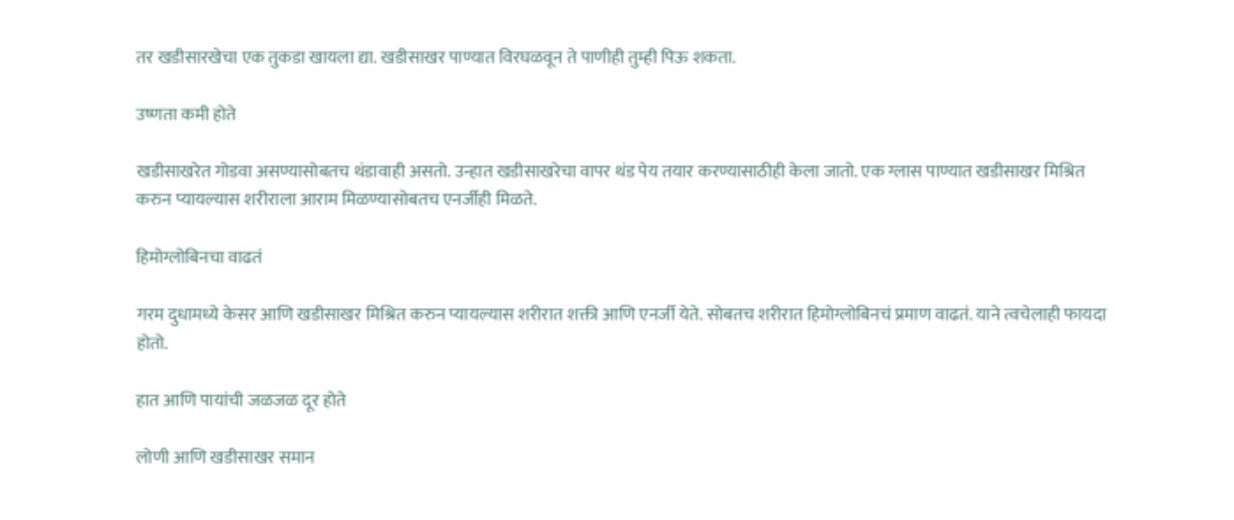तर खडीसारखेचा एक तुकडा खायला द्या. खडीसाखर पाण्यात विरघळवून ते पाणीही तुम्ही पिऊ शकता.

उष्णता कमी होते

खडीसाखरेत गोडवा असण्यासोबतच थंडावाही असतो. उन्हात खडीसाखरेचा वापर थंड पेय तयार करण्यासाठीही केला जातो. एक ग्लास पाण्यात खडीसाखर मिश्रित करुन प्यायल्यास शरीराला आराम मिळण्यासोबतच एनर्जीही मिळते.

हिमोग्लोबिनचा वाढतं

गरम दुधामध्ये केसर आणि खडीसाखर मिश्रित करुन प्यायल्यास शरीरात शक्ती आणि एनर्जी येते. सोबतच शरीरात हिमोग्लोबिनचं प्रमाण वाढतं. याने त्वचेलाही फायदा होतो.

हात आणि पायांची जळजळ दूर होते

लोणी आणि खडीसाखर समान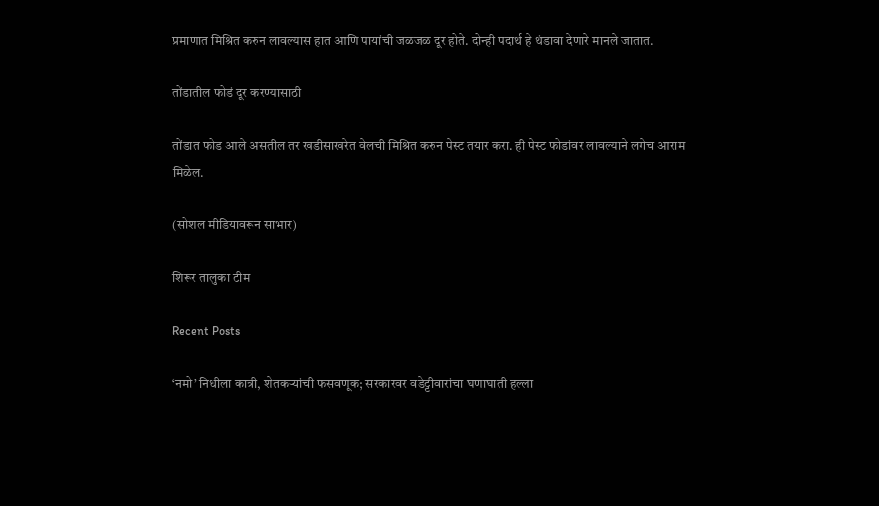प्रमाणात मिश्रित करुन लावल्यास हात आणि पायांची जळजळ दूर होते. दोन्ही पदार्थ हे थंडावा देणारे मानले जातात.

तोंडातील फोडं दूर करण्यासाठी

तोंडात फोड आले असतील तर खडीसाखरेत वेलची मिश्रित करुन पेस्ट तयार करा. ही पेस्ट फोडांवर लावल्याने लगेच आराम मिळेल.

(सोशल मीडियावरून साभार)

शिरूर तालुका टीम

Recent Posts

‘नमो’ निधीला कात्री, शेतकऱ्यांची फसवणूक; सरकारवर वडेट्टीवारांचा घणाघाती हल्ला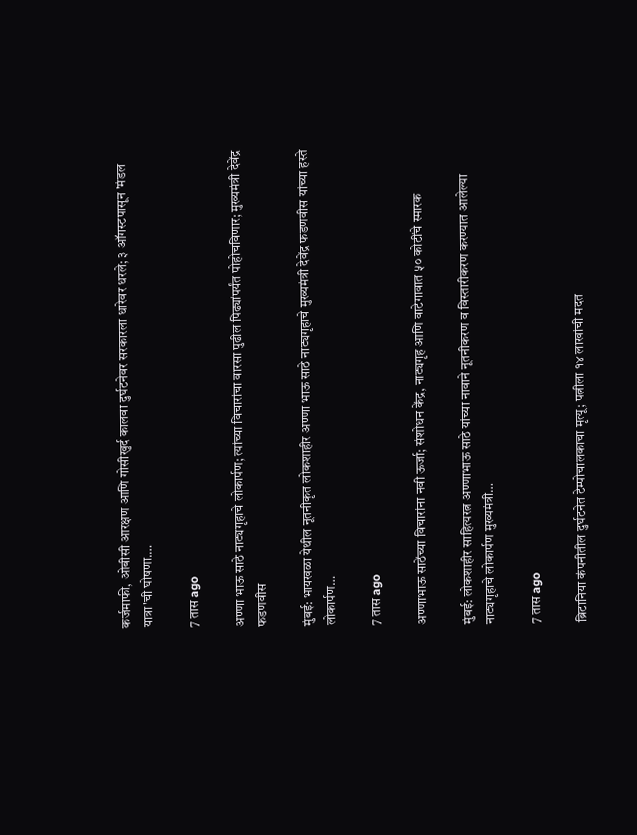कर्जमाफी, ओबीसी आरक्षण आणि गोसीखुर्द कालवा दुर्घटनेवर सरकारला धारेवर धरले; ३ ऑगस्टपासून 'मंडल यात्रा'ची घोषणा.…

7 तास ago

अण्णा भाऊ साठे नाट्यगृहाचे लोकार्पण; त्यांच्या विचारांचा वारसा पुढील पिढ्यांपर्यंत पोहोचविणार; मुख्यमंत्री देवेंद्र फडणवीस

मुंबई: भायखळा येथील नूतनीकृत लोकशाहीर अण्णा भाऊ साठे नाट्यगृहाचे मुख्यमंत्री देवेंद्र फडणवीस यांच्या हस्ते लोकार्पण…

7 तास ago

अण्णाभाऊ साठेंच्या विचारांना नवी ऊर्जा; संशोधन केंद्र, नाट्यगृह आणि वाटेगावात ५० कोटींचे स्मारक

मुंबई: लोकशाहीर साहित्यरत्न अण्णाभाऊ साठे यांच्या नावाने नूतनीकरण व विस्तारीकरण करण्यात आलेल्या नाट्यगृहाचे लोकार्पण मुख्यमंत्री…

7 तास ago

ब्रिटानिया कंपनीतील दुर्घटनेत टेम्पोचालकाचा मृत्यू; पत्नीला १४ लाखांची मदत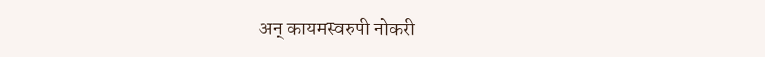अन् कायमस्वरुपी नोकरी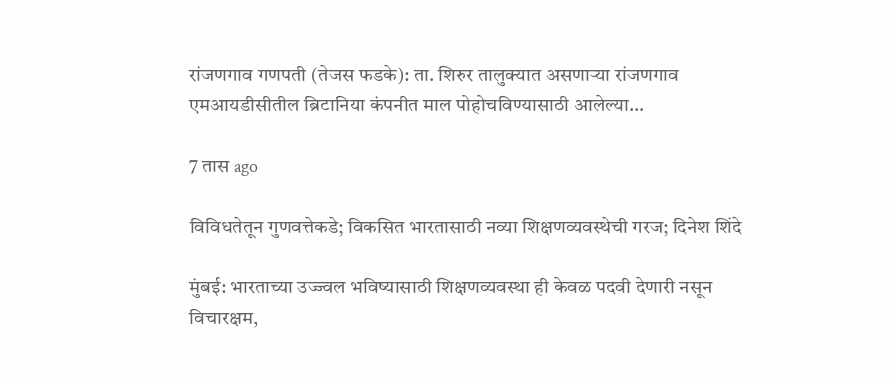रांजणगाव गणपती (तेजस फडके): ता. शिरुर तालुक्यात असणाऱ्या रांजणगाव एमआयडीसीतील ब्रिटानिया कंपनीत माल पोहोचविण्यासाठी आलेल्या…

7 तास ago

विविधतेतून गुणवत्तेकडे; विकसित भारतासाठी नव्या शिक्षणव्यवस्थेची गरज; दिनेश शिंदे

मुंबई: भारताच्या उज्ज्वल भविष्यासाठी शिक्षणव्यवस्था ही केवळ पदवी देणारी नसून विचारक्षम,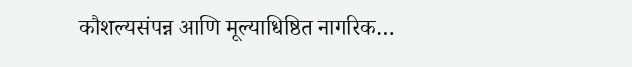कौशल्यसंपन्न आणि मूल्याधिष्ठित नागरिक…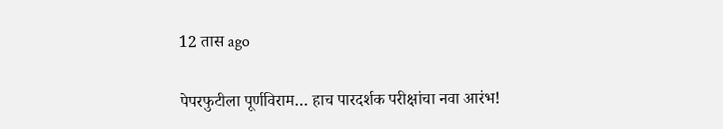12 तास ago

पेपरफुटीला पूर्णविराम… हाच पारदर्शक परीक्षांचा नवा आरंभ!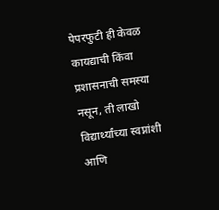पेपरफुटी ही केवळ कायद्याची किंवा प्रशासनाची समस्या नसून, ती लाखो विद्यार्थ्यांच्या स्वप्नांशी आणि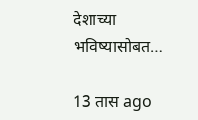देशाच्या भविष्यासोबत…

13 तास ago